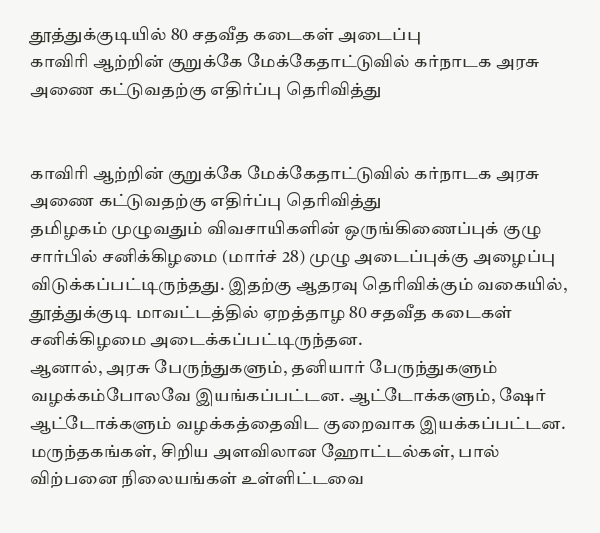தூத்துக்குடியில் 80 சதவீத கடைகள் அடைப்பு
காவிரி ஆற்றின் குறுக்கே மேக்கேதாட்டுவில் கர்நாடக அரசு அணை கட்டுவதற்கு எதிர்ப்பு தெரிவித்து


காவிரி ஆற்றின் குறுக்கே மேக்கேதாட்டுவில் கர்நாடக அரசு அணை கட்டுவதற்கு எதிர்ப்பு தெரிவித்து
தமிழகம் முழுவதும் விவசாயிகளின் ஒருங்கிணைப்புக் குழு சார்பில் சனிக்கிழமை (மார்ச் 28) முழு அடைப்புக்கு அழைப்பு விடுக்கப்பட்டிருந்தது. இதற்கு ஆதரவு தெரிவிக்கும் வகையில், தூத்துக்குடி மாவட்டத்தில் ஏறத்தாழ 80 சதவீத கடைகள் சனிக்கிழமை அடைக்கப்பட்டிருந்தன.
ஆனால், அரசு பேருந்துகளும், தனியார் பேருந்துகளும் வழக்கம்போலவே இயங்கப்பட்டன. ஆட்டோக்களும், ஷேர் ஆட்டோக்களும் வழக்கத்தைவிட குறைவாக இயக்கப்பட்டன. மருந்தகங்கள், சிறிய அளவிலான ஹோட்டல்கள், பால் விற்பனை நிலையங்கள் உள்ளிட்டவை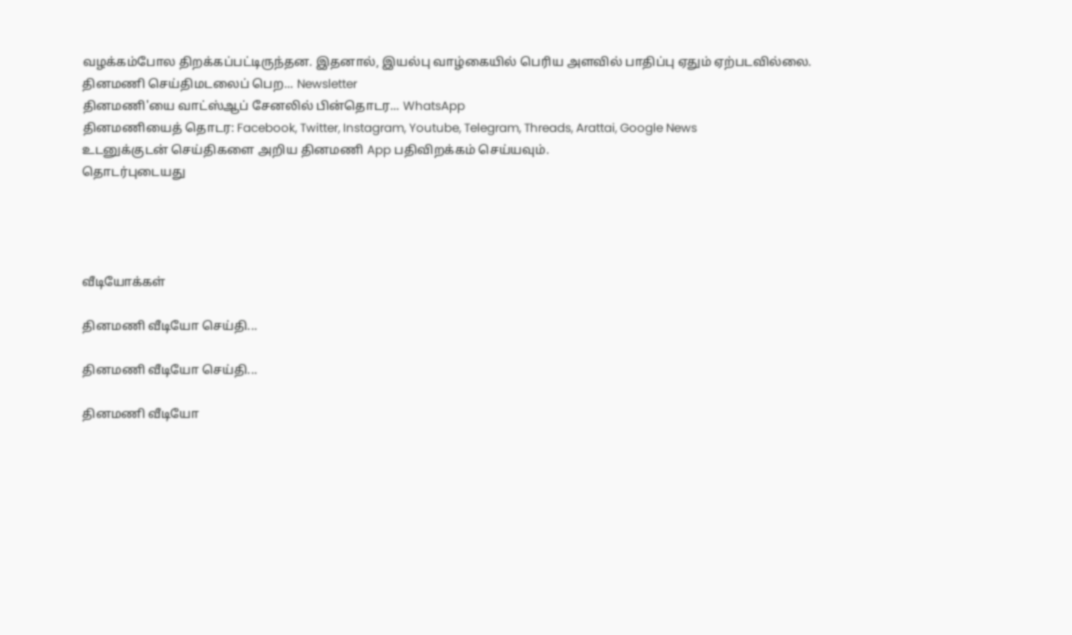வழக்கம்போல திறக்கப்பட்டிருந்தன. இதனால், இயல்பு வாழ்கையில் பெரிய அளவில் பாதிப்பு ஏதும் ஏற்படவில்லை.
தினமணி செய்திமடலைப் பெற... Newsletter
தினமணி'யை வாட்ஸ்ஆப் சேனலில் பின்தொடர... WhatsApp
தினமணியைத் தொடர: Facebook, Twitter, Instagram, Youtube, Telegram, Threads, Arattai, Google News
உடனுக்குடன் செய்திகளை அறிய தினமணி App பதிவிறக்கம் செய்யவும்.
தொடர்புடையது




வீடியோக்கள்

தினமணி வீடியோ செய்தி...

தினமணி வீடியோ செய்தி...

தினமணி வீடியோ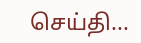செய்தி...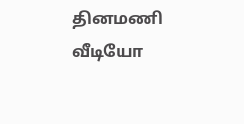தினமணி வீடியோ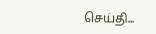செய்தி...